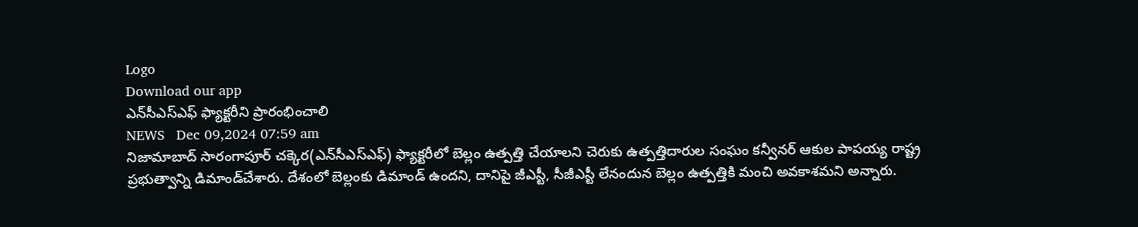Logo
Download our app
ఎన్‌సీఎస్‌ఎఫ్‌ ఫ్యాక్టరీని ప్రారంభించాలి
NEWS   Dec 09,2024 07:59 am
నిజామాబాద్ సారంగాపూర్‌ చక్కెర(ఎన్‌సీఎస్‌ఎఫ్‌) ఫ్యాక్టరీలో బెల్లం ఉత్పత్తి చేయాలని చెరుకు ఉత్పత్తిదారుల సంఘం కన్వీనర్‌ ఆకుల పాపయ్య రాష్ట్ర ప్రభుత్వాన్ని డిమాండ్‌చేశారు. దేశంలో బెల్లంకు డిమాండ్‌ ఉందని, దానిపై జీఎస్టీ, సీజీఎస్టీ లేనందున బెల్లం ఉత్పత్తికి మంచి అవకాశమని అన్నారు.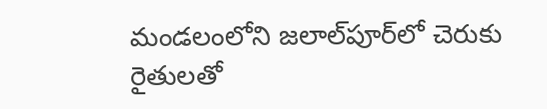మండలంలోని జలాల్‌పూర్‌లో చెరుకు రైతులతో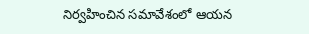నిర్వహించిన సమావేశంలో ఆయన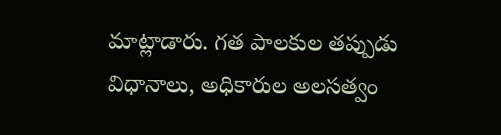మాట్లాడారు. గత పాలకుల తప్పుడు విధానాలు, అధికారుల అలసత్వం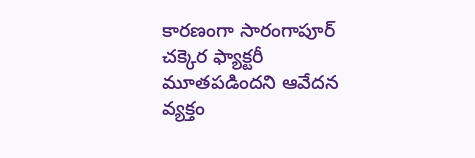కారణంగా సారంగాపూర్‌ చక్కెర ఫ్యాక్టరీ మూతపడిందని ఆవేదన వ్యక్తం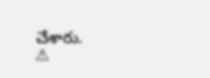చేశారు.
⚠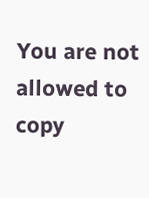You are not allowed to copy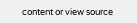content or view source